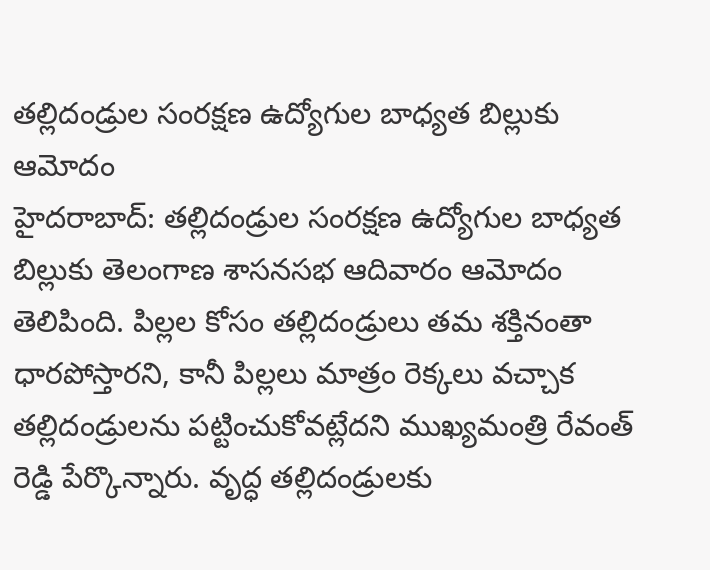తల్లిదండ్రుల సంరక్షణ ఉద్యోగుల బాధ్యత బిల్లుకు ఆమోదం
హైదరాబాద్: తల్లిదండ్రుల సంరక్షణ ఉద్యోగుల బాధ్యత బిల్లుకు తెలంగాణ శాసనసభ ఆదివారం ఆమోదం తెలిపింది. పిల్లల కోసం తల్లిదండ్రులు తమ శక్తినంతా ధారపోస్తారని, కానీ పిల్లలు మాత్రం రెక్కలు వచ్చాక తల్లిదండ్రులను పట్టించుకోవట్లేదని ముఖ్యమంత్రి రేవంత్ రెడ్డి పేర్కొన్నారు. వృద్ధ తల్లిదండ్రులకు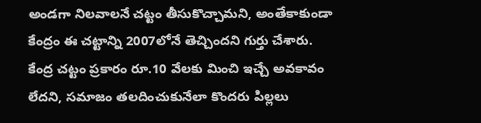అండగా నిలవాలనే చట్టం తీసుకొచ్చామని, అంతేకాకుండా కేంద్రం ఈ చట్టాన్ని 2007లోనే తెచ్చిందని గుర్తు చేశారు.
కేంద్ర చట్టం ప్రకారం రూ.10 వేలకు మించి ఇచ్చే అవకావం లేదని, సమాజం తలదించుకునేలా కొందరు పిల్లలు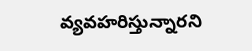వ్యవహరిస్తున్నారని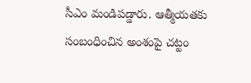సీఎం మండిపడ్డారు. ఆత్మీయతకు సంబంధించిన అంశంపై చట్టం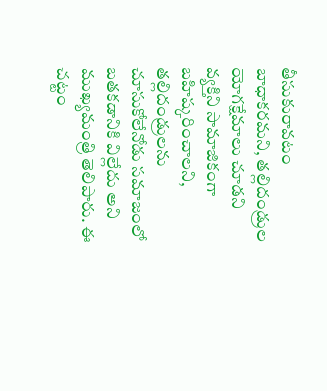తీసుకురావటం బాధాకరమని, తల్లిదండ్రుల యోగక్షేమాలు చూడని వ్యక్తిని సామాజికంగా బహిష్కరించాలని, తల్లిదండ్రులను చూసుకోలేనోడు సమాజంలో బతకడానికి విల్లేదు అని ముఖ్యమంత్రి తెలిపారు. ఈ చట్టం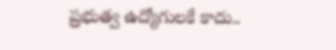ప్రభుత్వ ఉద్యోగులకే కాదు..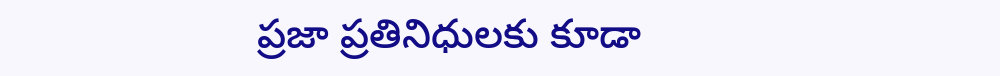ప్రజా ప్రతినిధులకు కూడా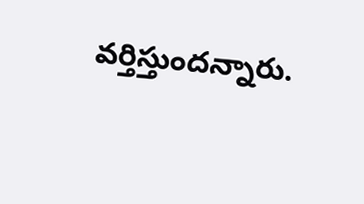వర్తిస్తుందన్నారు.